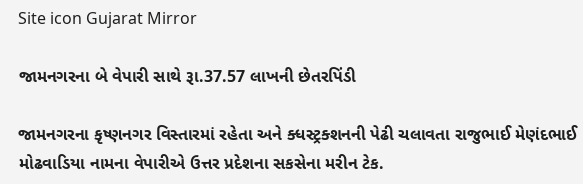Site icon Gujarat Mirror

જામનગરના બે વેપારી સાથે રૂા.37.57 લાખની છેતરપિંડી

જામનગરના કૃષ્ણનગર વિસ્તારમાં રહેતા અને ક્ધસ્ટ્રક્શનની પેઢી ચલાવતા રાજુભાઈ મેણંદભાઈ મોઢવાડિયા નામના વેપારીએ ઉત્તર પ્રદેશના સકસેના મરીન ટેક.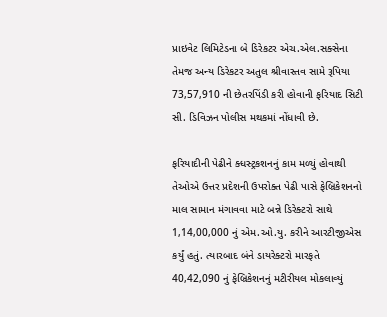પ્રાઇવેટ લિમિટેડના બે ડિરેકટર એચ.એલ.સક્સેના તેમજ અન્ય ડિરેકટર અતુલ શ્રીવાસ્તવ સામે રૂપિયા 73,57,910 ની છેતરપિંડી કરી હોવાની ફરિયાદ સિટી સી. ડિવિઝન પોલીસ મથકમાં નોંધાવી છે.

ફરિયાદીની પેઢીને ક્ધસ્ટ્રકશનનું કામ મળ્યું હોવાથી તેઓએ ઉત્તર પ્રદેશની ઉપરોક્ત પેઢી પાસે ફેબ્રિકેશનનો માલ સામાન મંગાવવા માટે બન્ને ડિરેક્ટરો સાથે 1,14,00,000 નું એમ.ઓ.યુ. કરીને આરટીજીએસ કર્યું હતું. ત્યારબાદ બંને ડાયરેક્ટરો મારફતે 40,42,090 નું ફેબ્રિકેશનનું મટીરીયલ મોકલાવ્યું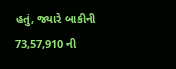હતું, જ્યારે બાકીની 73,57,910 ની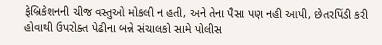ફેબ્રિકેશનની ચીજ વસ્તુઓ મોકલી ન હતી, અને તેના પૈસા પણ નહી આપી, છેતરપિંડી કરી હોવાથી ઉપરોક્ત પેઢીના બન્ને સંચાલકો સામે પોલીસ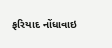ફરિયાદ નોંધાવાઇ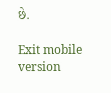છે.

Exit mobile version